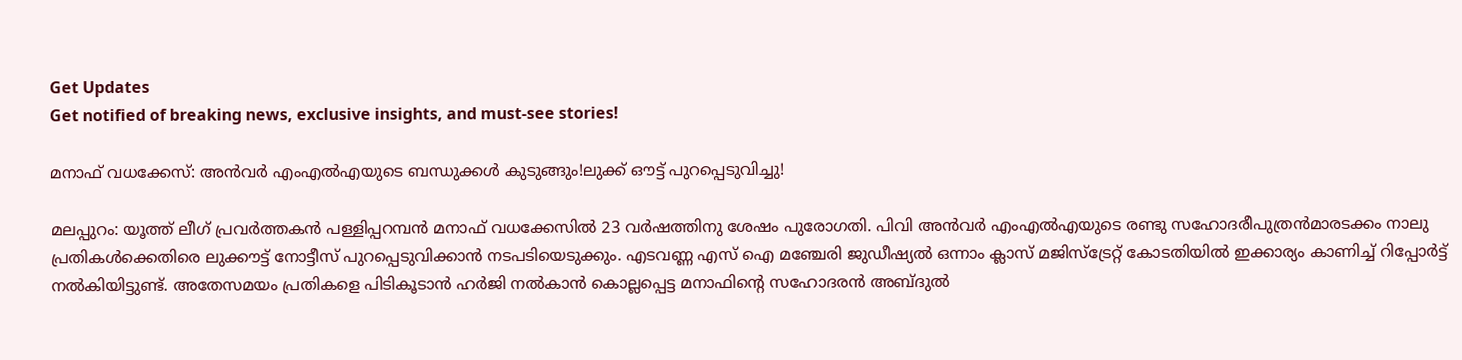Get Updates
Get notified of breaking news, exclusive insights, and must-see stories!

മനാഫ് വധക്കേസ്: അന്‍വര്‍ എംഎല്‍എയുടെ ബന്ധുക്കള്‍ കുടുങ്ങും!ലുക്ക് ഔട്ട് പുറപ്പെടുവിച്ചു!

മലപ്പുറം: യൂത്ത് ലീഗ് പ്രവര്‍ത്തകന്‍ പള്ളിപ്പറമ്പന്‍ മനാഫ് വധക്കേസില്‍ 23 വര്‍ഷത്തിനു ശേഷം പുരോഗതി. പിവി അന്‍വര്‍ എംഎല്‍എയുടെ രണ്ടു സഹോദരീപുത്രന്‍മാരടക്കം നാലു പ്രതികള്‍ക്കെതിരെ ലുക്കൗട്ട് നോട്ടീസ് പുറപ്പെടുവിക്കാന്‍ നടപടിയെടുക്കും. എടവണ്ണ എസ് ഐ മഞ്ചേരി ജുഡീഷ്യല്‍ ഒന്നാം ക്ലാസ് മജിസ്‌ട്രേറ്റ് കോടതിയില്‍ ഇക്കാര്യം കാണിച്ച് റിപ്പോര്‍ട്ട് നല്‍കിയിട്ടുണ്ട്. അതേസമയം പ്രതികളെ പിടികൂടാന്‍ ഹര്‍ജി നല്‍കാന്‍ കൊല്ലപ്പെട്ട മനാഫിന്റെ സഹോദരന്‍ അബ്ദുല്‍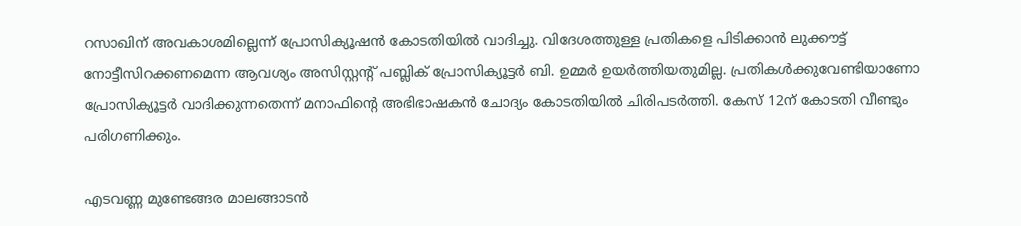റസാഖിന് അവകാശമില്ലെന്ന് പ്രോസിക്യൂഷന്‍ കോടതിയില്‍ വാദിച്ചു. വിദേശത്തുള്ള പ്രതികളെ പിടിക്കാന്‍ ലുക്കൗട്ട് നോട്ടീസിറക്കണമെന്ന ആവശ്യം അസിസ്റ്റന്റ് പബ്ലിക് പ്രോസിക്യൂട്ടര്‍ ബി. ഉമ്മര്‍ ഉയര്‍ത്തിയതുമില്ല. പ്രതികള്‍ക്കുവേണ്ടിയാണോ പ്രോസിക്യൂട്ടര്‍ വാദിക്കുന്നതെന്ന് മനാഫിന്റെ അഭിഭാഷകന്‍ ചോദ്യം കോടതിയില്‍ ചിരിപടര്‍ത്തി. കേസ് 12ന് കോടതി വീണ്ടും പരിഗണിക്കും.

എടവണ്ണ മുണ്ടേങ്ങര മാലങ്ങാടന്‍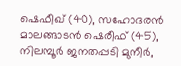ഷെഫീഖ് (40), സഹോദരന്‍ മാലങ്ങാടന്‍ ഷെരീഫ് (45), നിലമ്പൂര്‍ ജനതപ്പടി മുനീര്‍,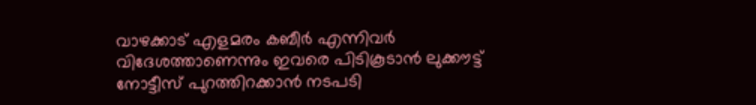വാഴക്കാട് എളമരം കബീര്‍ എന്നിവര്‍ വിദേശത്താണെന്നും ഇവരെ പിടികൂടാന്‍ ലുക്കൗട്ട് നോട്ടീസ് പുറത്തിറക്കാന്‍ നടപടി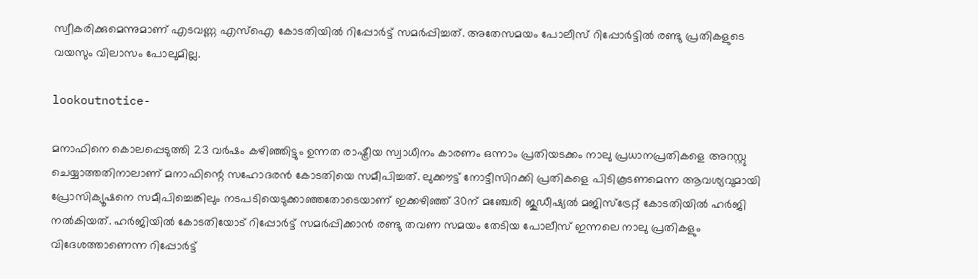സ്വീകരിക്കുമെന്നുമാണ് എടവണ്ണ എസ്ഐ കോടതിയില്‍ റിപ്പോര്‍ട്ട് സമര്‍പ്പിച്ചത്. അതേസമയം പോലീസ് റിപ്പോര്‍ട്ടില്‍ രണ്ടു പ്രതികളുടെ വയസും വിലാസം പോലുമില്ല.

lookoutnotice-

മനാഫിനെ കൊലപ്പെടുത്തി 23 വര്‍ഷം കഴിഞ്ഞിട്ടും ഉന്നത രാഷ്ട്രീയ സ്വാധീനം കാരണം ഒന്നാം പ്രതിയടക്കം നാലു പ്രധാനപ്രതികളെ അറസ്റ്റു ചെയ്യാത്തതിനാലാണ് മനാഫിന്റെ സഹോദരന്‍ കോടതിയെ സമീപിച്ചത്. ലുക്കൗട്ട് നോട്ടീസിറക്കി പ്രതികളെ പിടികൂടണമെന്ന ആവശ്യവുമായി പ്രോസിക്യൂഷനെ സമീപിച്ചെങ്കിലും നടപടിയെടുക്കാഞ്ഞതോടെയാണ് ഇക്കഴിഞ്ഞ് 30ന് മഞ്ചേരി ജുഡീഷ്യല്‍ മജിസ്‌ട്രേറ്റ് കോടതിയില്‍ ഹര്‍ജി നല്‍കിയത്. ഹര്‍ജിയില്‍ കോടതിയോട് റിപ്പോര്‍ട്ട് സമര്‍പ്പിക്കാന്‍ രണ്ടു തവണ സമയം തേടിയ പോലീസ് ഇന്നലെ നാലു പ്രതികളും വിദേശത്താണെന്ന റിപ്പോര്‍ട്ട്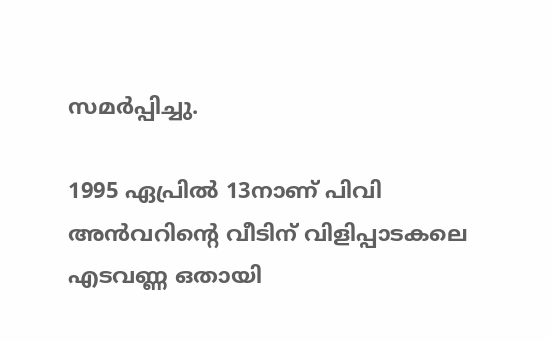സമര്‍പ്പിച്ചു.

1995 ഏപ്രില്‍ 13നാണ് പിവി അന്‍വറിന്റെ വീടിന് വിളിപ്പാടകലെ എടവണ്ണ ഒതായി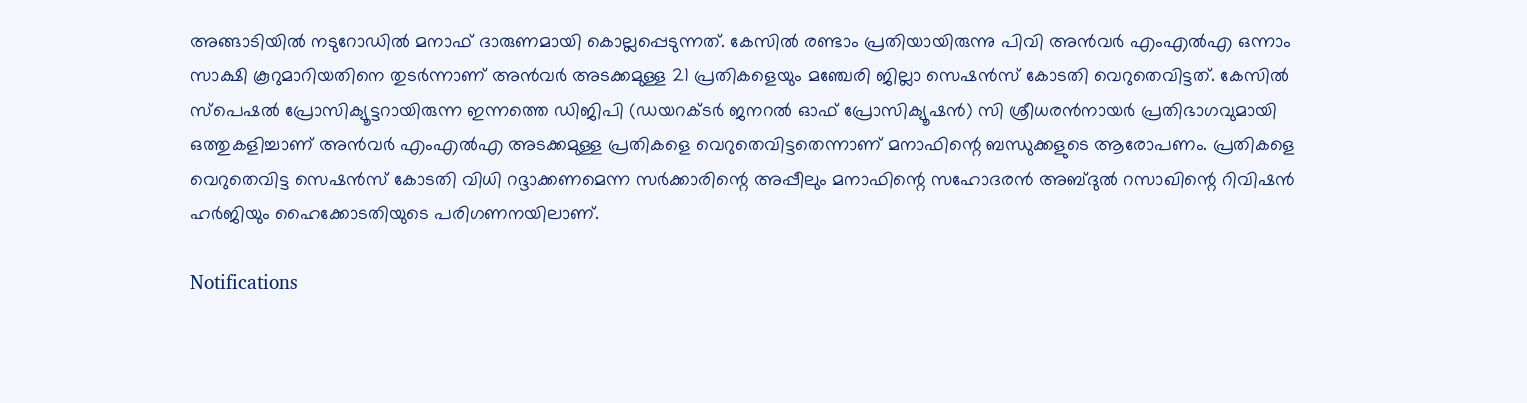അങ്ങാടിയില്‍ നടുറോഡില്‍ മനാഫ് ദാരുണമായി കൊല്ലപ്പെടുന്നത്. കേസില്‍ രണ്ടാം പ്രതിയായിരുന്നു പിവി അന്‍വര്‍ എംഎല്‍എ ഒന്നാം സാക്ഷി കൂറുമാറിയതിനെ തുടര്‍ന്നാണ് അന്‍വര്‍ അടക്കമുള്ള 21 പ്രതികളെയും മഞ്ചേരി ജില്ലാ സെഷന്‍സ് കോടതി വെറുതെവിട്ടത്. കേസില്‍ സ്‌പെഷല്‍ പ്രോസിക്യൂട്ടറായിരുന്ന ഇന്നത്തെ ഡിജിപി (ഡയറക്ടര്‍ ജനറല്‍ ഓഫ് പ്രോസിക്യൂഷന്‍) സി ശ്രീധരന്‍നായര്‍ പ്രതിഭാഗവുമായി ഒത്തുകളിച്ചാണ് അന്‍വര്‍ എംഎല്‍എ അടക്കമുള്ള പ്രതികളെ വെറുതെവിട്ടതെന്നാണ് മനാഫിന്റെ ബന്ധുക്കളുടെ ആരോപണം. പ്രതികളെ വെറുതെവിട്ട സെഷന്‍സ് കോടതി വിധി റദ്ദാക്കണമെന്ന സര്‍ക്കാരിന്റെ അപ്പീലും മനാഫിന്റെ സഹോദരന്‍ അബ്ദുല്‍ റസാഖിന്റെ റിവിഷന്‍ ഹര്‍ജിയും ഹൈക്കോടതിയുടെ പരിഗണനയിലാണ്.

Notifications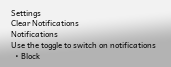Settings
Clear Notifications
Notifications
Use the toggle to switch on notifications
  • Block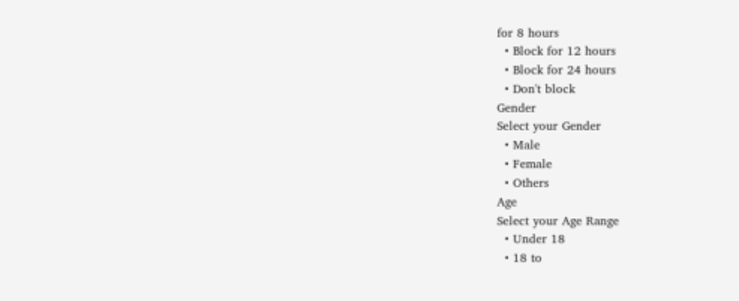for 8 hours
  • Block for 12 hours
  • Block for 24 hours
  • Don't block
Gender
Select your Gender
  • Male
  • Female
  • Others
Age
Select your Age Range
  • Under 18
  • 18 to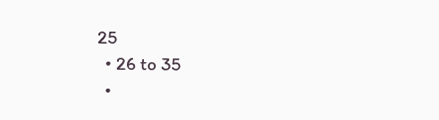25
  • 26 to 35
  •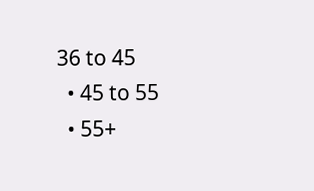36 to 45
  • 45 to 55
  • 55+